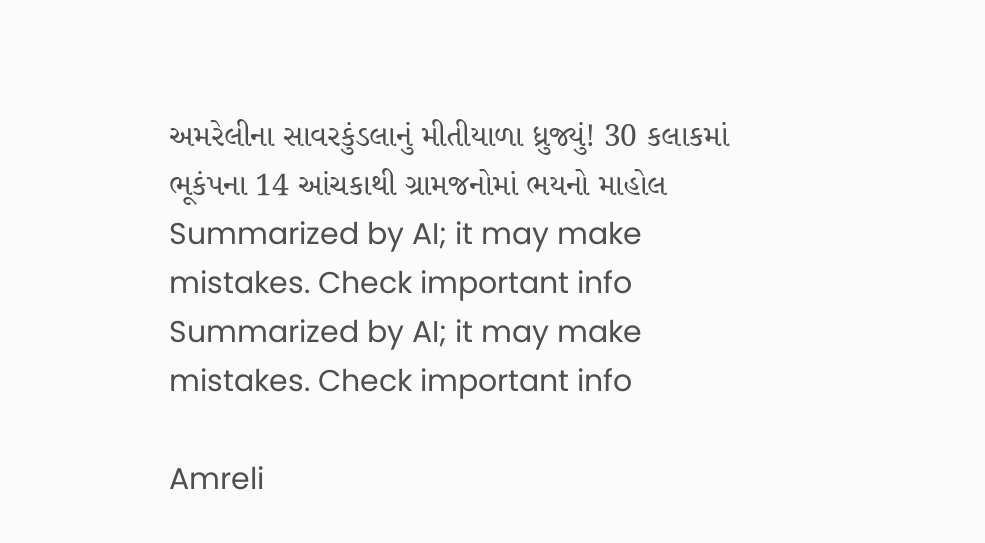અમરેલીના સાવરકુંડલાનું મીતીયાળા ધ્રુજ્યું! 30 કલાકમાં ભૂકંપના 14 આંચકાથી ગ્રામજનોમાં ભયનો માહોલ
Summarized by AI; it may make mistakes. Check important info
Summarized by AI; it may make mistakes. Check important info

Amreli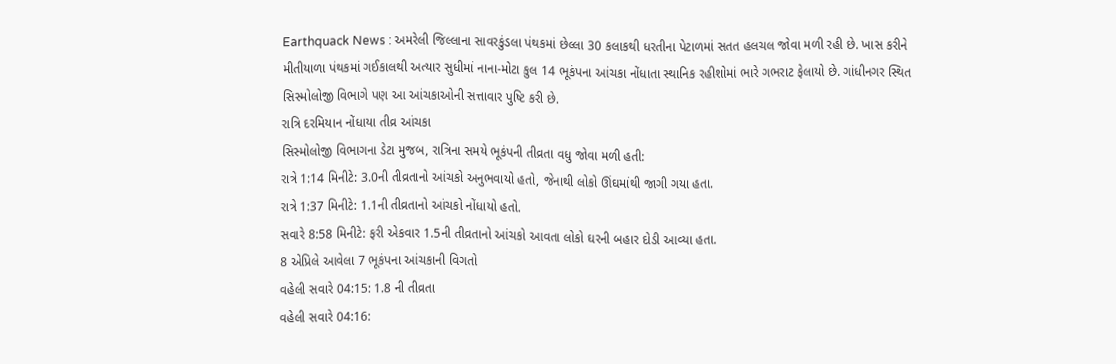Earthquack News : અમરેલી જિલ્લાના સાવરકુંડલા પંથકમાં છેલ્લા 30 કલાકથી ધરતીના પેટાળમાં સતત હલચલ જોવા મળી રહી છે. ખાસ કરીને મીતીયાળા પંથકમાં ગઈકાલથી અત્યાર સુધીમાં નાના-મોટા કુલ 14 ભૂકંપના આંચકા નોંધાતા સ્થાનિક રહીશોમાં ભારે ગભરાટ ફેલાયો છે. ગાંધીનગર સ્થિત સિસ્મોલોજી વિભાગે પણ આ આંચકાઓની સત્તાવાર પુષ્ટિ કરી છે.
રાત્રિ દરમિયાન નોંધાયા તીવ્ર આંચકા
સિસ્મોલોજી વિભાગના ડેટા મુજબ, રાત્રિના સમયે ભૂકંપની તીવ્રતા વધુ જોવા મળી હતી:
રાત્રે 1:14 મિનીટે: 3.0ની તીવ્રતાનો આંચકો અનુભવાયો હતો, જેનાથી લોકો ઊંઘમાંથી જાગી ગયા હતા.
રાત્રે 1:37 મિનીટે: 1.1ની તીવ્રતાનો આંચકો નોંધાયો હતો.
સવારે 8:58 મિનીટે: ફરી એકવાર 1.5ની તીવ્રતાનો આંચકો આવતા લોકો ઘરની બહાર દોડી આવ્યા હતા.
8 એપ્રિલે આવેલા 7 ભૂકંપના આંચકાની વિગતો
વહેલી સવારે 04:15: 1.8 ની તીવ્રતા
વહેલી સવારે 04:16: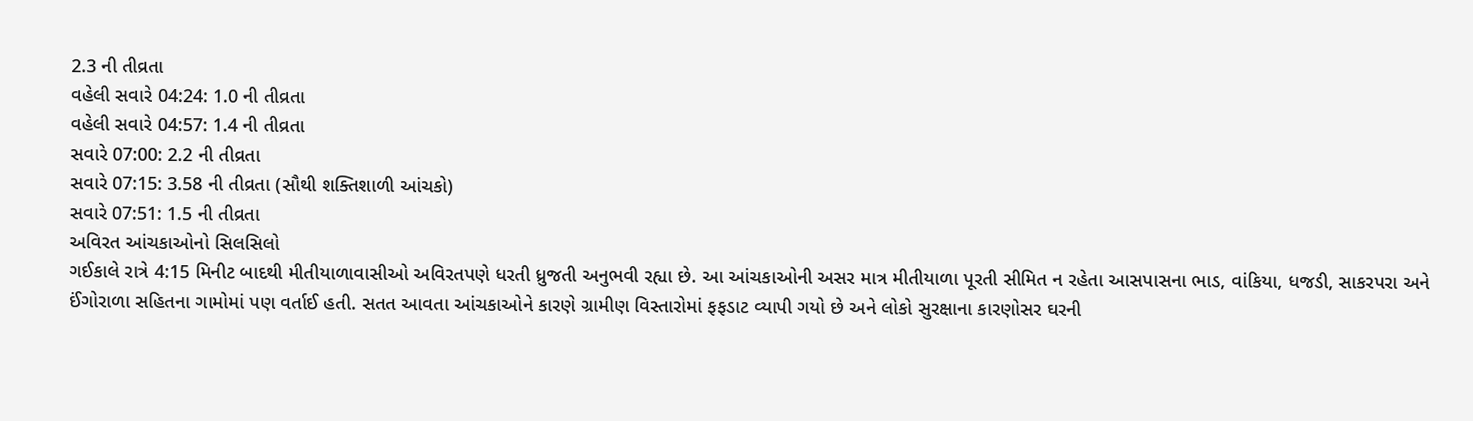2.3 ની તીવ્રતા
વહેલી સવારે 04:24: 1.0 ની તીવ્રતા
વહેલી સવારે 04:57: 1.4 ની તીવ્રતા
સવારે 07:00: 2.2 ની તીવ્રતા
સવારે 07:15: 3.58 ની તીવ્રતા (સૌથી શક્તિશાળી આંચકો)
સવારે 07:51: 1.5 ની તીવ્રતા
અવિરત આંચકાઓનો સિલસિલો
ગઈકાલે રાત્રે 4:15 મિનીટ બાદથી મીતીયાળાવાસીઓ અવિરતપણે ધરતી ધ્રુજતી અનુભવી રહ્યા છે. આ આંચકાઓની અસર માત્ર મીતીયાળા પૂરતી સીમિત ન રહેતા આસપાસના ભાડ, વાંકિયા, ધજડી, સાકરપરા અને ઈંગોરાળા સહિતના ગામોમાં પણ વર્તાઈ હતી. સતત આવતા આંચકાઓને કારણે ગ્રામીણ વિસ્તારોમાં ફફડાટ વ્યાપી ગયો છે અને લોકો સુરક્ષાના કારણોસર ઘરની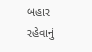બહાર રહેવાનું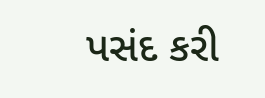પસંદ કરી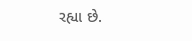રહ્યા છે.